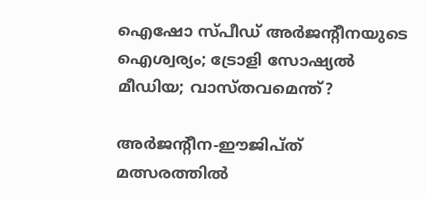ഐഷോ സ്പീഡ് അര്‍ജന്റീനയുടെ ഐശ്വര്യം; ട്രോളി സോഷ്യല്‍ മീഡിയ; വാസ്തവമെന്ത്?

അര്‍ജന്റീന-ഈജിപ്ത് മത്സരത്തില്‍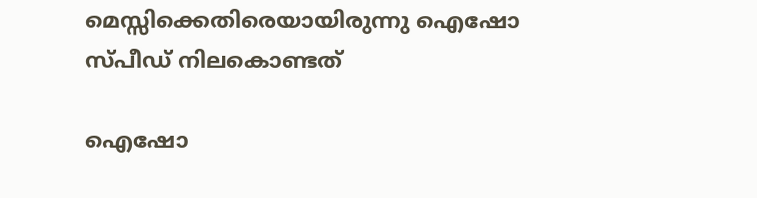മെസ്സിക്കെതിരെയായിരുന്നു ഐഷോ സ്പീഡ് നിലകൊണ്ടത്

ഐഷോ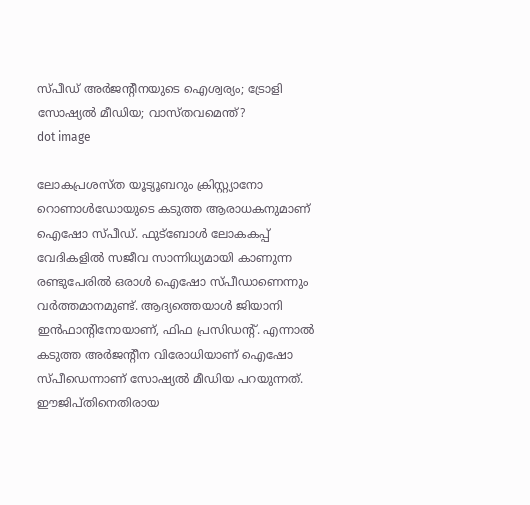സ്പീഡ് അര്‍ജന്റീനയുടെ ഐശ്വര്യം; ട്രോളി സോഷ്യല്‍ മീഡിയ; വാസ്തവമെന്ത്?
dot image

ലോകപ്രശസ്ത യൂട്യൂബറും ക്രിസ്റ്റ്യാനോ റൊണാള്‍ഡോയുടെ കടുത്ത ആരാധകനുമാണ് ഐഷോ സ്പീഡ്. ഫുട്‌ബോള്‍ ലോകകപ്പ് വേദികളില്‍ സജീവ സാന്നിധ്യമായി കാണുന്ന രണ്ടുപേരില്‍ ഒരാള്‍ ഐഷോ സ്പീഡാണെന്നും വര്‍ത്തമാനമുണ്ട്. ആദ്യത്തെയാള്‍ ജിയാനി ഇന്‍ഫാന്റിനോയാണ്, ഫിഫ പ്രസിഡന്റ്. എന്നാല്‍ കടുത്ത അര്‍ജന്റീന വിരോധിയാണ് ഐഷോ സ്പീഡെന്നാണ് സോഷ്യല്‍ മീഡിയ പറയുന്നത്. ഈജിപ്തിനെതിരായ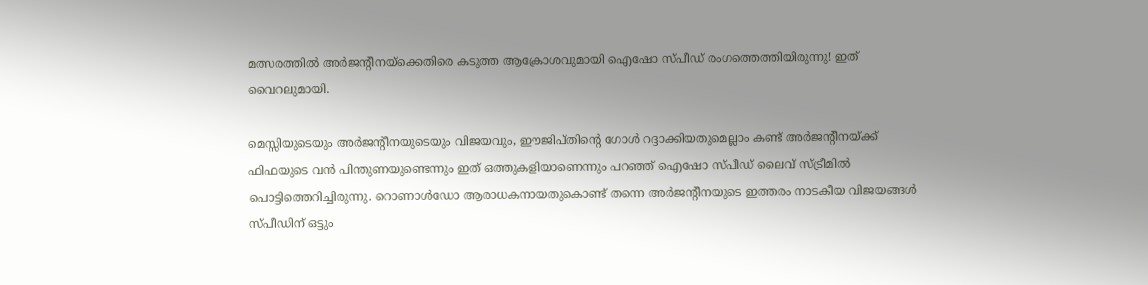മത്സരത്തില്‍ അര്‍ജന്റീനയ്‌ക്കെതിരെ കടുത്ത ആക്രോശവുമായി ഐഷോ സ്പീഡ് രംഗത്തെത്തിയിരുന്നു! ഇത് വൈറലുമായി.

മെസ്സിയുടെയും അര്‍ജന്റീനയുടെയും വിജയവും, ഈജിപ്തിന്റെ ഗോള്‍ റദ്ദാക്കിയതുമെല്ലാം കണ്ട് അര്‍ജന്റീനയ്ക്ക് ഫിഫയുടെ വന്‍ പിന്തുണയുണ്ടെന്നും ഇത് ഒത്തുകളിയാണെന്നും പറഞ്ഞ് ഐഷോ സ്പീഡ് ലൈവ് സ്ട്രീമില്‍ പൊട്ടിത്തെറിച്ചിരുന്നു. റൊണാള്‍ഡോ ആരാധകനായതുകൊണ്ട് തന്നെ അര്‍ജന്റീനയുടെ ഇത്തരം നാടകീയ വിജയങ്ങള്‍ സ്പീഡിന് ഒട്ടും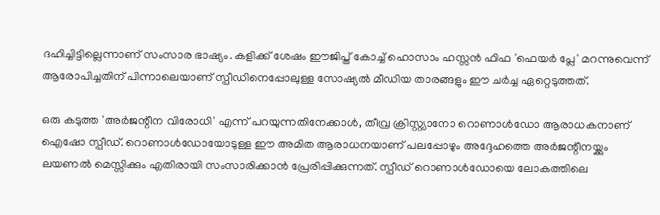ദഹിച്ചിട്ടില്ലെന്നാണ് സംസാര ഭാഷ്യം. കളിക്ക് ശേഷം ഈജിപ്ത് കോച്ച് ഹൊസാം ഹസ്സന്‍ ഫിഫ 'ഫെയര്‍ പ്ലേ' മറന്നുവെന്ന് ആരോപിച്ചതിന് പിന്നാലെയാണ് സ്പീഡിനെപ്പോലുള്ള സോഷ്യല്‍ മീഡിയ താരങ്ങളും ഈ ചര്‍ച്ച ഏറ്റെടുത്തത്.

ഒരു കടുത്ത 'അര്‍ജന്റീന വിരോധി' എന്ന് പറയുന്നതിനേക്കാള്‍, തീവ്ര ക്രിസ്റ്റ്യാനോ റൊണാള്‍ഡോ ആരാധകനാണ് ഐഷോ സ്പീഡ്. റൊണാള്‍ഡോയോടുള്ള ഈ അമിത ആരാധനയാണ് പലപ്പോഴും അദ്ദേഹത്തെ അര്‍ജന്റീനയ്ക്കും ലയണല്‍ മെസ്സിക്കും എതിരായി സംസാരിക്കാന്‍ പ്രേരിപ്പിക്കുന്നത്. സ്പീഡ് റൊണാള്‍ഡോയെ ലോകത്തിലെ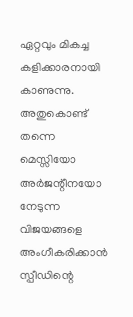ഏറ്റവും മികച്ച കളിക്കാരനായി കാണുന്നു. അതുകൊണ്ട് തന്നെ മെസ്സിയോ അര്‍ജന്റീനയോ നേടുന്ന വിജയങ്ങളെ അംഗീകരിക്കാന്‍ സ്പീഡിന്റെ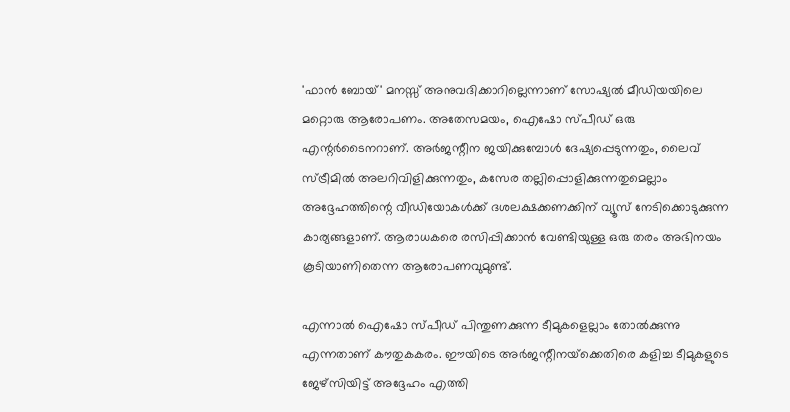'ഫാന്‍ ബോയ്' മനസ്സ് അനുവദിക്കാറില്ലെന്നാണ് സോഷ്യല്‍ മീഡിയയിലെ മറ്റൊരു ആരോപണം. അതേസമയം, ഐഷോ സ്പീഡ് ഒരു എന്റര്‍ടൈനറാണ്. അര്‍ജന്റീന ജയിക്കുമ്പോള്‍ ദേഷ്യപ്പെടുന്നതും, ലൈവ് സ്ട്രീമില്‍ അലറിവിളിക്കുന്നതും, കസേര തല്ലിപ്പൊളിക്കുന്നതുമെല്ലാം അദ്ദേഹത്തിന്റെ വീഡിയോകള്‍ക്ക് ദശലക്ഷക്കണക്കിന് വ്യൂസ് നേടിക്കൊടുക്കുന്ന കാര്യങ്ങളാണ്. ആരാധകരെ രസിപ്പിക്കാന്‍ വേണ്ടിയുള്ള ഒരു തരം അഭിനയം കൂടിയാണിതെന്ന ആരോപണവുമുണ്ട്.

എന്നാല്‍ ഐഷോ സ്പീഡ് പിന്തുണക്കുന്ന ടീമുകളെല്ലാം തോല്‍ക്കുന്നു എന്നതാണ് കൗതുകകരം. ഈയിടെ അര്‍ജന്റീനയ്‌ക്കെതിരെ കളിച്ച ടീമുകളുടെ ജേഴ്‌സിയിട്ട് അദ്ദേഹം എത്തി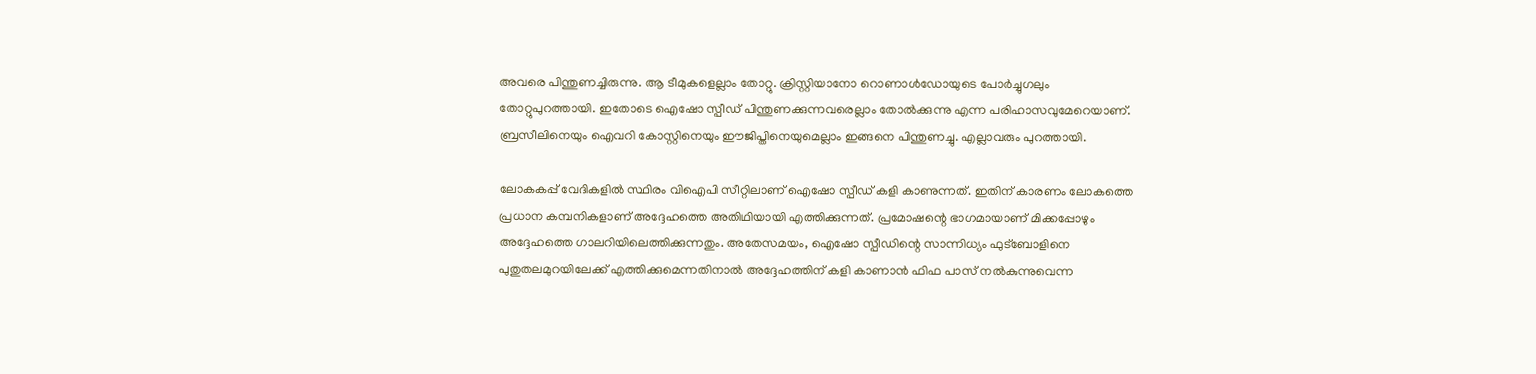അവരെ പിന്തുണച്ചിരുന്നു. ആ ടീമുകളെല്ലാം തോറ്റു. ക്രിസ്റ്റിയാനോ റൊണാള്‍ഡോയുടെ പോര്‍ച്ചുഗലും തോറ്റുപുറത്തായി. ഇതോടെ ഐഷോ സ്പീഡ് പിന്തുണക്കുന്നവരെല്ലാം തോല്‍ക്കുന്നു എന്ന പരിഹാസവുമേറെയാണ്. ബ്രസീലിനെയും ഐവറി കോസ്റ്റിനെയും ഈജിപ്തിനെയുമെല്ലാം ഇങ്ങനെ പിന്തുണച്ചു. എല്ലാവരും പുറത്തായി.

ലോകകപ്പ് വേദികളില്‍ സ്ഥിരം വിഐപി സീറ്റിലാണ് ഐഷോ സ്പീഡ് കളി കാണുന്നത്. ഇതിന് കാരണം ലോകത്തെ പ്രധാന കമ്പനികളാണ് അദ്ദേഹത്തെ അതിഥിയായി എത്തിക്കുന്നത്. പ്രമോഷന്റെ ഭാഗമായാണ് മിക്കപ്പോഴും അദ്ദേഹത്തെ ഗാലറിയിലെത്തിക്കുന്നതും. അതേസമയം, ഐഷോ സ്പീഡിന്റെ സാന്നിധ്യം ഫുട്‌ബോളിനെ പുതുതലമുറയിലേക്ക് എത്തിക്കുമെന്നതിനാല്‍ അദ്ദേഹത്തിന് കളി കാണാന്‍ ഫിഫ പാസ് നല്‍കുന്നുവെന്ന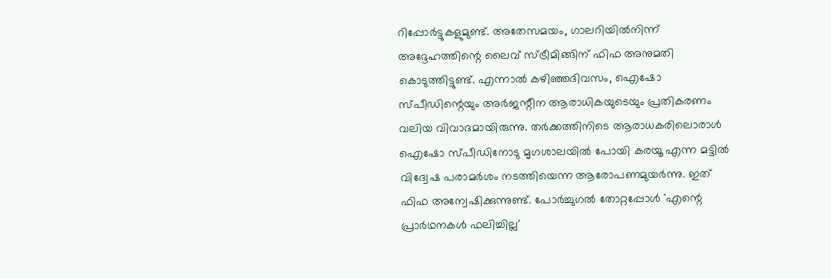റിപ്പോര്‍ട്ടുകളുമുണ്ട്. അതേസമയം, ഗാലറിയില്‍നിന്ന് അദ്ദേഹത്തിന്റെ ലൈവ് സ്ട്രീമിങ്ങിന് ഫിഫ അനുമതി കൊടുത്തിട്ടുണ്ട്. എന്നാല്‍ കഴിഞ്ഞദിവസം, ഐഷോ സ്പീഡിന്റെയും അര്‍ജന്റീന ആരാധികയുടെയും പ്രതികരണം വലിയ വിവാദമായിരുന്നു. തര്‍ക്കത്തിനിടെ ആരാധകരിലൊരാള്‍ ഐഷോ സ്പീഡിനോടു മൃഗശാലയില്‍ പോയി കരയൂ എന്ന മട്ടില്‍ വിദ്വേഷ പരാമര്‍ശം നടത്തിയെന്ന ആരോപണമുയര്‍ന്നു. ഇത് ഫിഫ അന്വേഷിക്കുന്നുണ്ട്. പോര്‍ച്ചുഗല്‍ തോറ്റപ്പോള്‍ 'എന്റെ പ്രാര്‍ഥനകള്‍ ഫലിച്ചില്ല'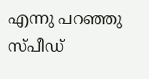എന്നു പറഞ്ഞു സ്പീഡ്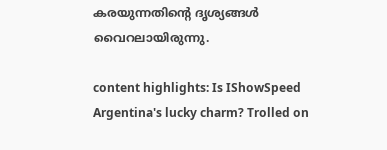കരയുന്നതിന്റെ ദൃശ്യങ്ങള്‍ വൈറലായിരുന്നു.

content highlights: Is IShowSpeed Argentina's lucky charm? Trolled on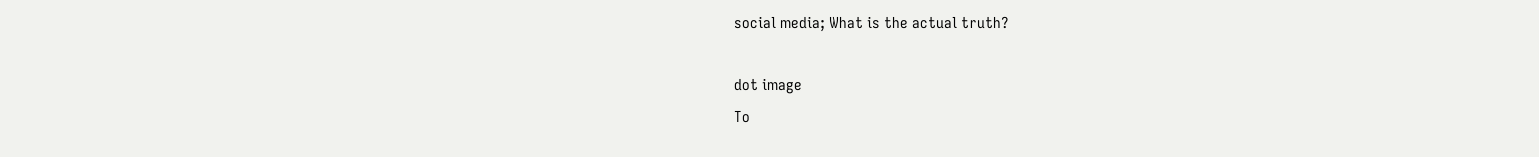social media; What is the actual truth?

dot image
To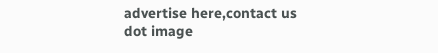advertise here,contact us
dot image